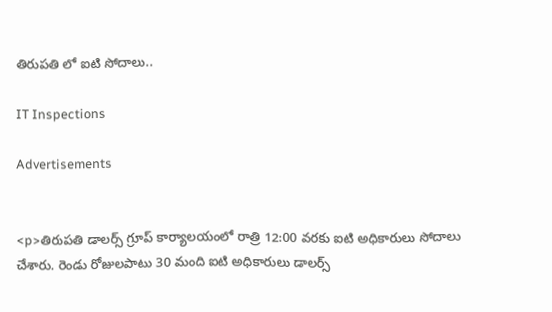తిరుపతి లో ఐటి సోదాలు..

IT Inspections

Advertisements


<p>తిరుపతి డాలర్స్ గ్రూప్ కార్యాలయంలో రాత్రి 12:00 వరకు ఐటి అధికారులు సోదాలు చేశారు. రెండు రోజులపాటు 30 మంది ఐటి అధికారులు డాలర్స్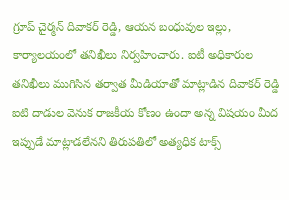గ్రూప్ చైర్మన్ దివాకర్ రెడ్డి, ఆయన బంధువుల ఇల్లు, కార్యాలయంలో తనిఖీలు నిర్వహించారు. ఐటీ అధికారుల తనిఖీలు ముగిసిన తర్వాత మీడియాతో మాట్లాడిన దివాకర్ రెడ్డి ఐటి దాడుల వెనుక రాజకీయ కోణం ఉందా అన్న విషయం మీద ఇప్పుడే మాట్లాడలేనని తిరుపతిలో అత్యధిక టాక్స్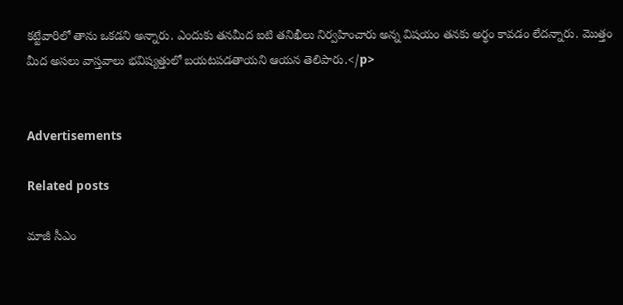కట్టేవారిలో తాను ఒకడని అన్నారు. ఎందుకు తనమీద ఐటి తనిఖీలు నిర్వహించారు అన్న విషయం తనకు అర్థం కావడం లేదన్నారు. మొత్తం మీద అసలు వాస్తవాలు భవిష్యత్తులో బయటపడతాయని ఆయన తెలిపారు.</p>


Advertisements

Related posts

మాజీ సీఎం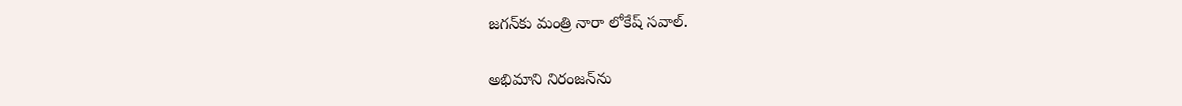జగన్‍కు మంత్రి నారా లోకేష్ సవాల్.

అభిమాని నిరంజన్‍ను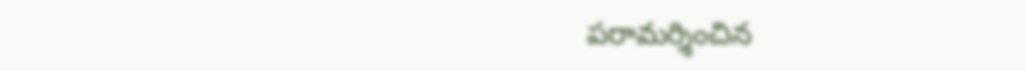పరామర్శించిన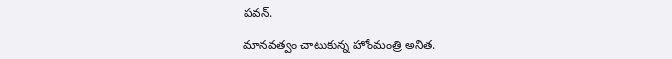పవన్.

మానవత్వం చాటుకున్న హోంమంత్రి అనిత.